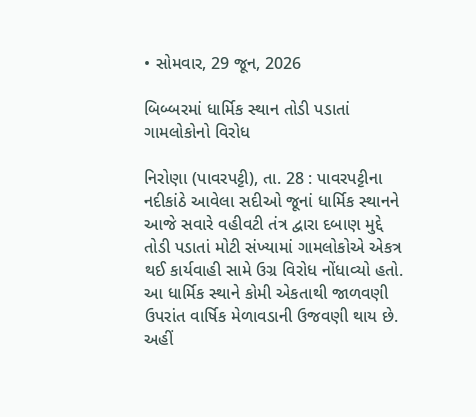• સોમવાર, 29 જૂન, 2026

બિબ્બરમાં ધાર્મિક સ્થાન તોડી પડાતાં ગામલોકોનો વિરોધ

નિરોણા (પાવરપટ્ટી), તા. 28 : પાવરપટ્ટીના નદીકાંઠે આવેલા સદીઓ જૂનાં ધાર્મિક સ્થાનને આજે સવારે વહીવટી તંત્ર દ્વારા દબાણ મુદ્દે તોડી પડાતાં મોટી સંખ્યામાં ગામલોકોએ એકત્ર થઈ કાર્યવાહી સામે ઉગ્ર વિરોધ નોંધાવ્યો હતો. આ ધાર્મિક સ્થાને કોમી એકતાથી જાળવણી ઉપરાંત વાર્ષિક મેળાવડાની ઉજવણી થાય છે. અહીં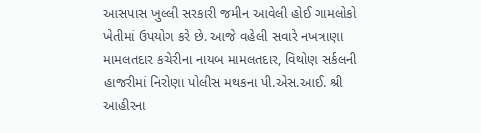આસપાસ ખુલ્લી સરકારી જમીન આવેલી હોઈ ગામલોકો ખેતીમાં ઉપયોગ કરે છે. આજે વહેલી સવારે નખત્રાણા મામલતદાર કચેરીના નાયબ મામલતદાર, વિથોણ સર્કલની હાજરીમાં નિરોણા પોલીસ મથકના પી.એસ.આઈ. શ્રી આહીરના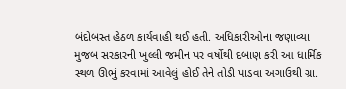બંદોબસ્ત હેઠળ કાર્યવાહી થઈ હતી. અધિકારીઓના જણાવ્યા મુજબ સરકારની ખુલ્લી જમીન પર વર્ષોથી દબાણ કરી આ ધાર્મિક સ્થળ ઊભું કરવામાં આવેલું હોઈ તેને તોડી પાડવા અગાઉથી ગ્રા.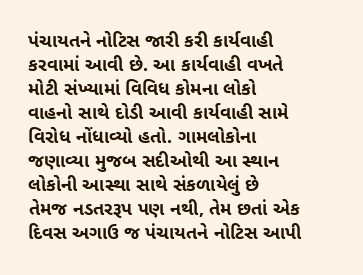પંચાયતને નોટિસ જારી કરી કાર્યવાહી કરવામાં આવી છે. આ કાર્યવાહી વખતે મોટી સંખ્યામાં વિવિધ કોમના લોકો વાહનો સાથે દોડી આવી કાર્યવાહી સામે વિરોધ નોંધાવ્યો હતો. ગામલોકોના જણાવ્યા મુજબ સદીઓથી આ સ્થાન લોકોની આસ્થા સાથે સંકળાયેલું છે તેમજ નડતરરૂપ પણ નથી, તેમ છતાં એક દિવસ અગાઉ જ પંચાયતને નોટિસ આપી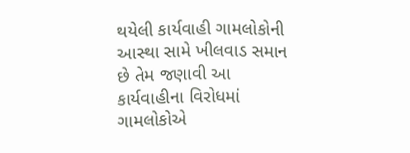થયેલી કાર્યવાહી ગામલોકોની આસ્થા સામે ખીલવાડ સમાન છે તેમ જણાવી આ કાર્યવાહીના વિરોધમાં ગામલોકોએ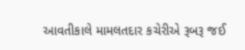આવતીકાલે મામલતદાર કચેરીએ રૂબરૂ જઈ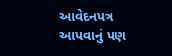આવેદનપત્ર આપવાનું પણ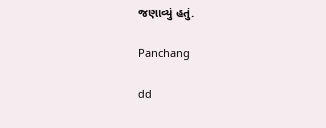જણાવ્યું હતું.

Panchang

dd